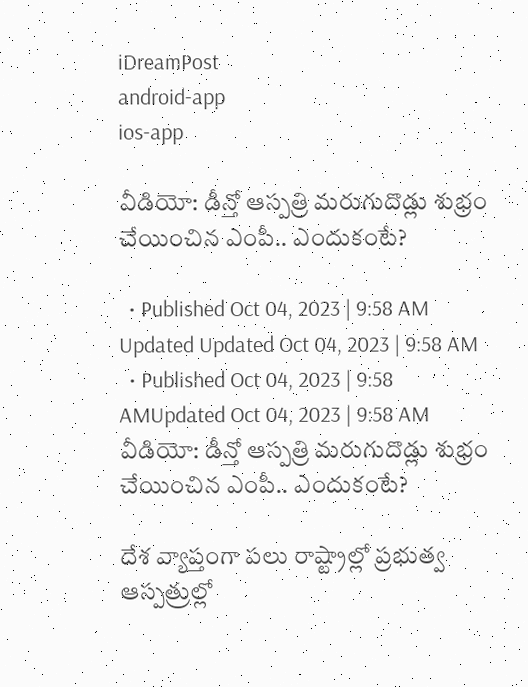iDreamPost
android-app
ios-app

వీడియో: డీన్తో ఆస్పత్రి మరుగుదొడ్లు శుభ్రం చేయించిన ఎంపీ.. ఎందుకంటే?

  • Published Oct 04, 2023 | 9:58 AM Updated Updated Oct 04, 2023 | 9:58 AM
  • Published Oct 04, 2023 | 9:58 AMUpdated Oct 04, 2023 | 9:58 AM
వీడియో: డీన్తో ఆస్పత్రి మరుగుదొడ్లు శుభ్రం చేయించిన ఎంపీ.. ఎందుకంటే?

దేశ వ్యాప్తంగా పలు రాష్ట్రాల్లో ప్రభుత్వ ఆస్పత్రుల్లో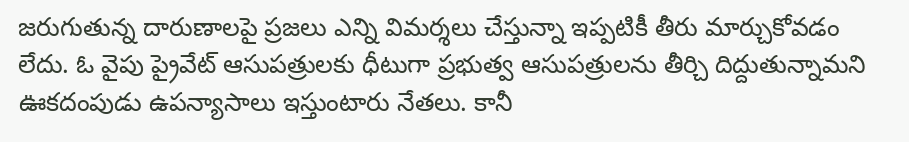జరుగుతున్న దారుణాలపై ప్రజలు ఎన్ని విమర్శలు చేస్తున్నా ఇప్పటికీ తీరు మార్చుకోవడం లేదు. ఓ వైపు ప్రైవేట్ ఆసుపత్రులకు ధీటుగా ప్రభుత్వ ఆసుపత్రులను తీర్చి దిద్దుతున్నామని ఊకదంపుడు ఉపన్యాసాలు ఇస్తుంటారు నేతలు. కానీ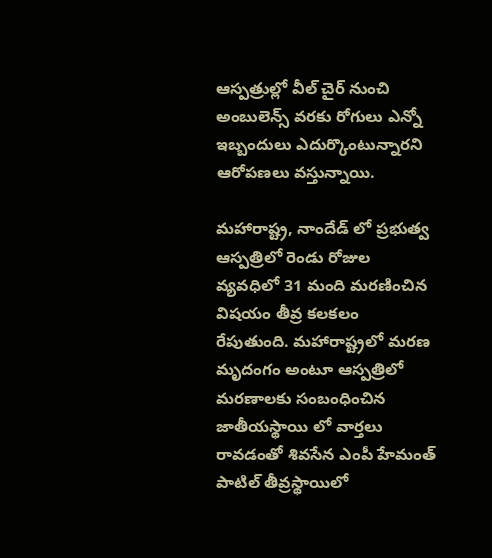ఆస్పత్రుల్లో వీల్ చైర్ నుంచి అంబులెన్స్ వరకు రోగులు ఎన్నో ఇబ్బందులు ఎదుర్కొంటున్నారని ఆరోపణలు వస్తున్నాయి.

మహారాష్ట్ర, నాందేడ్ లో ప్రభుత్వ ఆస్పత్రిలో రెండు రోజుల వ్యవధిలో 31 మంది మరణించిన విషయం తీవ్ర కలకలం రేపుతుంది. మహారాష్ట్రలో మరణ మృదంగం అంటూ ఆస్పత్రిలో మరణాలకు సంబంధించిన జాతీయస్థాయి లో వార్తలు రావడంతో శివసేన ఎంపీ హేమంత్ పాటిల్ తీవ్రస్థాయిలో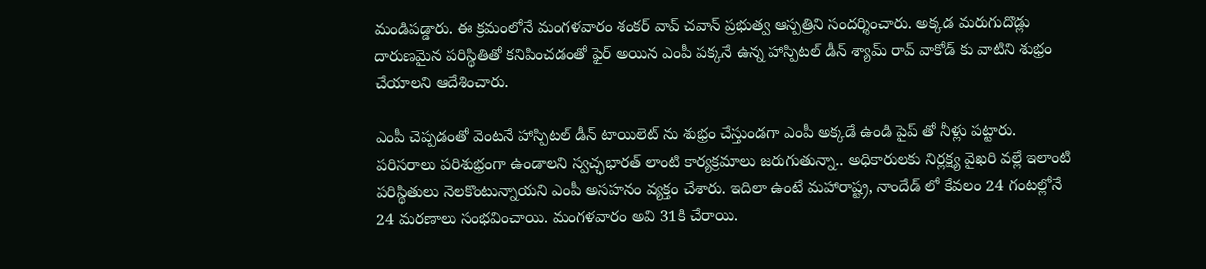మండిపడ్డారు. ఈ క్రమంలోనే మంగళవారం శంకర్ వావ్ చవాన్ ప్రభుత్వ ఆస్పత్రిని సందర్శించారు. అక్కడ మరుగుదొడ్లు దారుణమైన పరిస్థితితో కనిపించడంతో ఫైర్ అయిన ఎంపీ పక్కనే ఉన్న హాస్పిటల్ డీన్ శ్యామ్ రావ్ వాకోడ్ కు వాటిని శుభ్రం చేయాలని ఆదేశించారు.

ఎంపీ చెప్పడంతో వెంటనే హాస్పిటల్ డీన్ టాయి‌లెట్ ను శుభ్రం చేస్తుండగా ఎంపీ అక్కడే ఉండి పైప్ తో నీళ్లు పట్టారు. పరిసరాలు పరిశుభ్రంగా ఉండాలని స్వచ్ఛభారత్ లాంటి కార్యక్రమాలు జరుగుతున్నా.. అధికారులకు నిర్లక్ష్య వైఖరి వల్లే ఇలాంటి పరిస్థితులు నెలకొంటున్నాయని ఎంపీ అసహనం వ్యక్తం చేశారు. ఇదిలా ఉంటే మహారాష్ట్ర, నాందేడ్ లో కేవలం 24 గంటల్లోనే 24 మరణాలు సంభవించాయి. మంగళవారం అవి 31కి చేరాయి.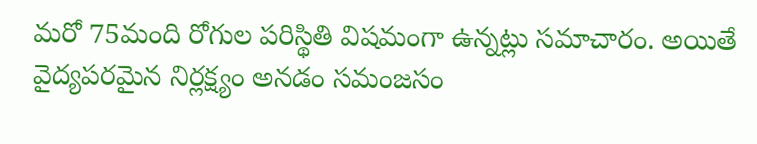మరో 75మంది రోగుల పరిస్థితి విషమంగా ఉన్నట్లు సమాచారం. అయితే వైద్యపరమైన నిర్లక్ష్యం అనడం సమంజసం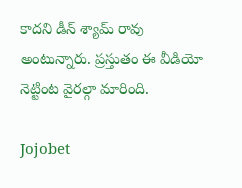కాదని డీన్ శ్యామ్ రావు అంటున్నారు. ప్రస్తుతం ఈ వీడియో నెట్టింట వైరల్గా మారింది.

Jojobet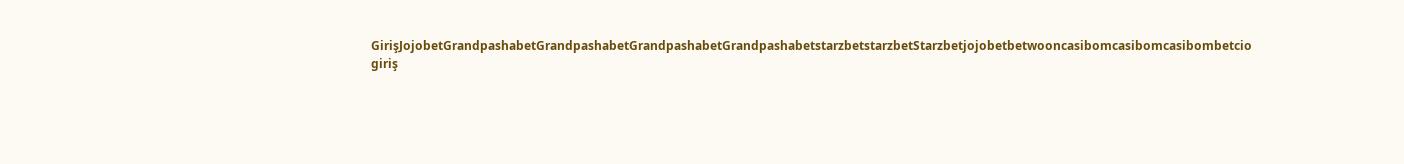GirişJojobetGrandpashabetGrandpashabetGrandpashabetGrandpashabetstarzbetstarzbetStarzbetjojobetbetwooncasibomcasibomcasibombetcio giriş